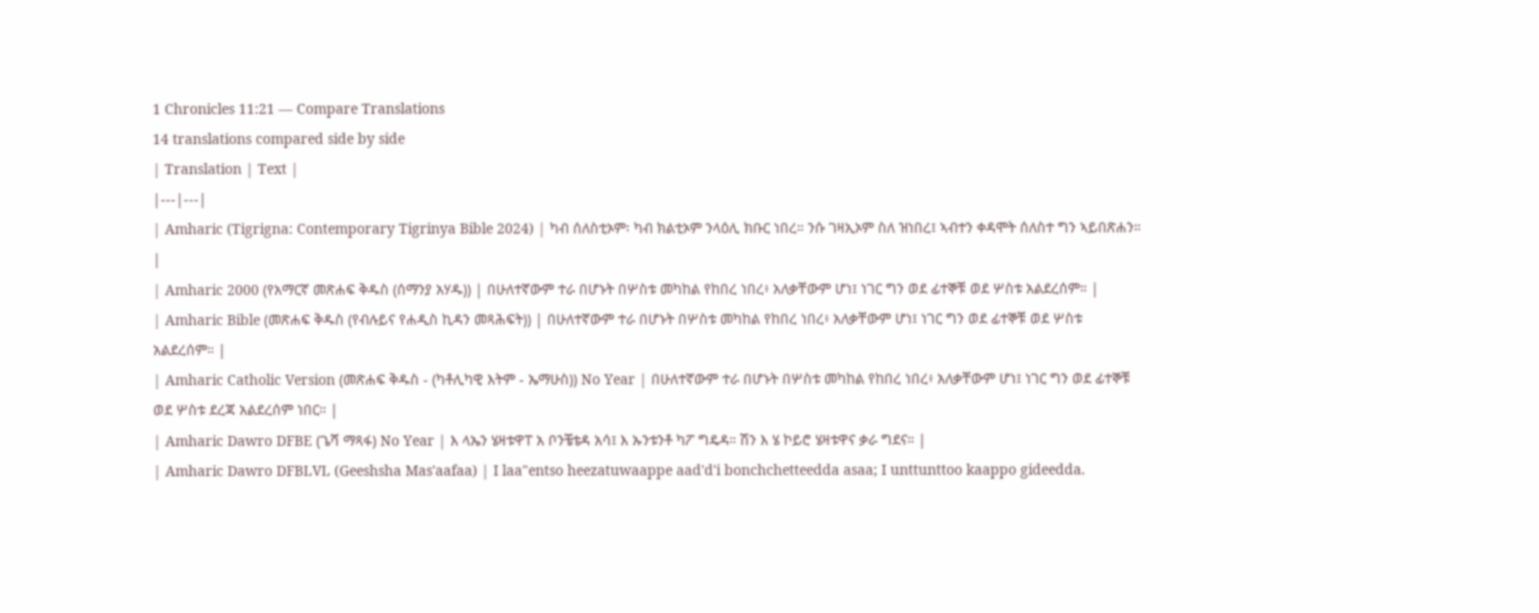1 Chronicles 11:21 — Compare Translations
14 translations compared side by side
| Translation | Text |
|---|---|
| Amharic (Tigrigna: Contemporary Tigrinya Bible 2024) | ካብ ሰለስቲኦም፡ ካብ ክልቲኦም ንላዕሊ ክቡር ነበረ። ንሱ ገዛኢኦም ስለ ዝነበረ፤ ኣብተን ቀዳሞት ሰለስተ ግን ኣይበጽሐን። |
| Amharic 2000 (የአማርኛ መጽሐፍ ቅዱስ (ሰማንያ አሃዱ)) | በሁለተኛውም ተራ በሆኑት በሦስቱ መካከል የከበረ ነበረ፥ አለቃቸውም ሆነ፤ ነገር ግን ወደ ፊተኞቹ ወደ ሦስቱ አልደረሰም። |
| Amharic Bible (መጽሐፍ ቅዱስ (የብሉይና የሐዲስ ኪዳን መጻሕፍት)) | በሁለተኛውም ተራ በሆኑት በሦስቱ መካከል የከበረ ነበረ፥ አለቃቸውም ሆነ፤ ነገር ግን ወደ ፊተኞቹ ወደ ሦስቱ አልደረሰም። |
| Amharic Catholic Version (መጽሐፍ ቅዱስ - (ካቶሊካዊ እትም - ኤማሁስ)) No Year | በሁለተኛውም ተራ በሆኑት በሦስቱ መካከል የከበረ ነበረ፥ አለቃቸውም ሆነ፤ ነገር ግን ወደ ፊተኞቹ ወደ ሦስቱ ደረጃ አልደረሰም ነበር። |
| Amharic Dawro DFBE (ጌሻ ማጻፋ) No Year | እ ላኤን ሄዛቱዋፐ አ ቦንቼቴዳ አሳ፤ እ ኡንቱንቶ ካፖ ግዴዳ። ሽን እ ሄ ኮይሮ ሄዛቱዋና ቃራ ግደና። |
| Amharic Dawro DFBLVL (Geeshsha Mas'aafaa) | I laa"entso heezatuwaappe aad'd'i bonchchetteedda asaa; I unttunttoo kaappo gideedda.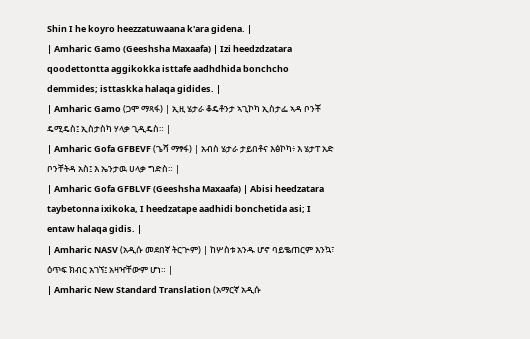Shin I he koyro heezzatuwaana k'ara gidena. |
| Amharic Gamo (Geeshsha Maxaafa) | Izi heedzdzatara qoodettontta aggikokka isttafe aadhdhida bonchcho demmides; isttaskka halaqa gidides. |
| Amharic Gamo (ጋሞ ማጻፋ) | ኢዚ ሄታራ ቆዴቶንታ ኣጊኮካ ኢስታፌ ኣዳ ቦንቾ ዴሚዴስ፤ ኢስታስካ ሃላቃ ጊዲዴስ። |
| Amharic Gofa GFBEVF (ጌሻ ማፃፋ) | አብስ ሄታራ ታይበቶና እፅኮካ፥ እ ሄታፐ አድ ቦንቸትዳ አስ፤ እ ኤንታዉ ሀላቃ ግድስ። |
| Amharic Gofa GFBLVF (Geeshsha Maxaafa) | Abisi heedzatara taybetonna ixikoka, I heedzatape aadhidi bonchetida asi; I entaw halaqa gidis. |
| Amharic NASV (አዲሱ መደበኛ ትርጒም) | ከሦስቱ አንዱ ሆኖ ባይቈጠርም እንኳ፣ ዕጥፍ ክብር አገኘ፤ አዛዣቸውም ሆነ። |
| Amharic New Standard Translation (አማርኛ አዲሱ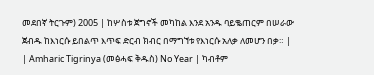መደበኛ ትርጉም) 2005 | ከሦስቱ ጀግኖች መካከል እንደ አንዱ ባይቈጠርም በሠራው ጀብዱ ከእነርሱ ይበልጥ እጥፍ ድርብ ክብር በማግኘቱ የእነርሱ አለቃ ለመሆን በቃ። |
| Amharic Tigrinya (መፅሓፍ ቅዱስ) No Year | ካብቶም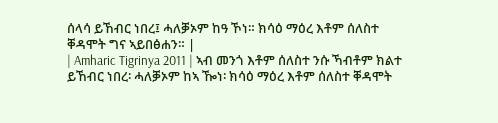ሰላሳ ይኸብር ነበረ፤ ሓለቓኦም ከዓ ኾነ። ክሳዕ ማዕረ እቶም ሰለስተ ቐዳሞት ግና ኣይበፅሐን። |
| Amharic Tigrinya 2011 | ኣብ መንጎ እቶም ሰለስተ ንሱ ኻብቶም ክልተ ይኸብር ነበረ፡ ሓለቓኦም ከኣ ዀነ፡ ክሳዕ ማዕረ እቶም ሰለስተ ቐዳሞት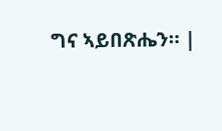ግና ኣይበጽሔን። |